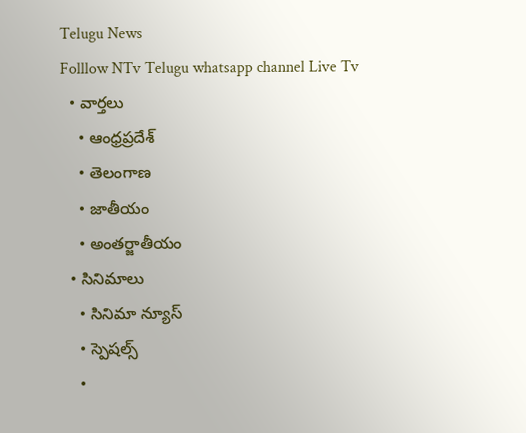Telugu News
Folllow NTv Telugu whatsapp channel Live Tv
  • వార్తలు
    • ఆంధ్రప్రదేశ్
    • తెలంగాణ
    • జాతీయం
    • అంతర్జాతీయం
  • సినిమాలు
    • సినిమా న్యూస్
    • స్పెషల్స్
    •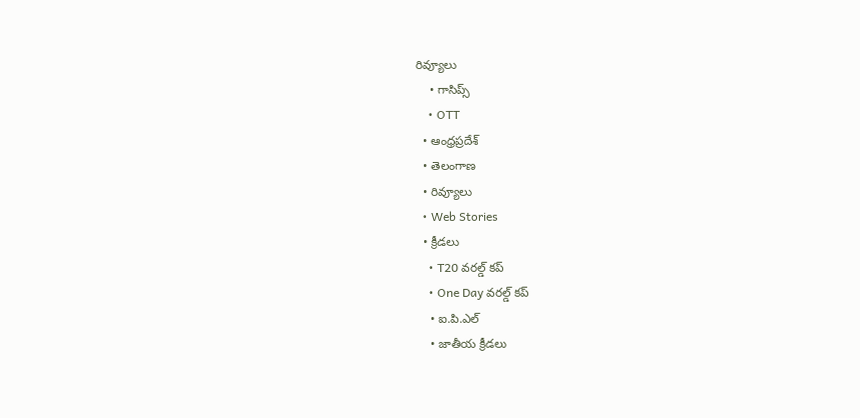రివ్యూలు
    • గాసిప్స్
    • OTT
  • ఆంధ్రప్రదేశ్
  • తెలంగాణ
  • రివ్యూలు
  • Web Stories
  • క్రీడలు
    • T20 వరల్డ్ కప్
    • One Day వరల్డ్ కప్
    • ఐ.పి.ఎల్
    • జాతీయ క్రీడలు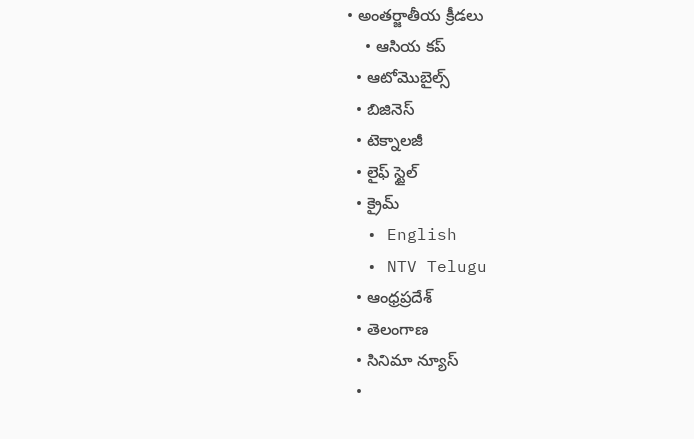• అంతర్జాతీయ క్రీడలు
    • ఆసియ కప్
  • ఆటోమొబైల్స్
  • బిజినెస్‌
  • టెక్నాలజీ
  • లైఫ్ స్టైల్
  • క్రైమ్
  • English
  • NTV Telugu
  • ఆంధ్రప్రదేశ్
  • తెలంగాణ
  • సినిమా న్యూస్
  •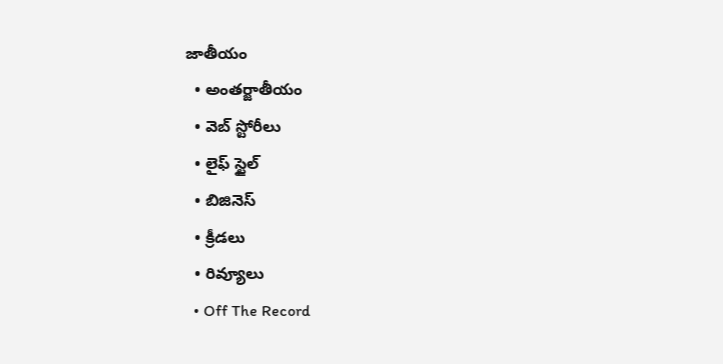జాతీయం
  • అంతర్జాతీయం
  • వెబ్ స్టోరీలు
  • లైఫ్ స్టైల్
  • బిజినెస్‌
  • క్రీడలు
  • రివ్యూలు
  • Off The Record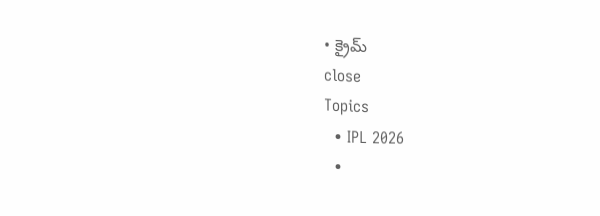• క్రైమ్
close
Topics
  • IPL 2026
  •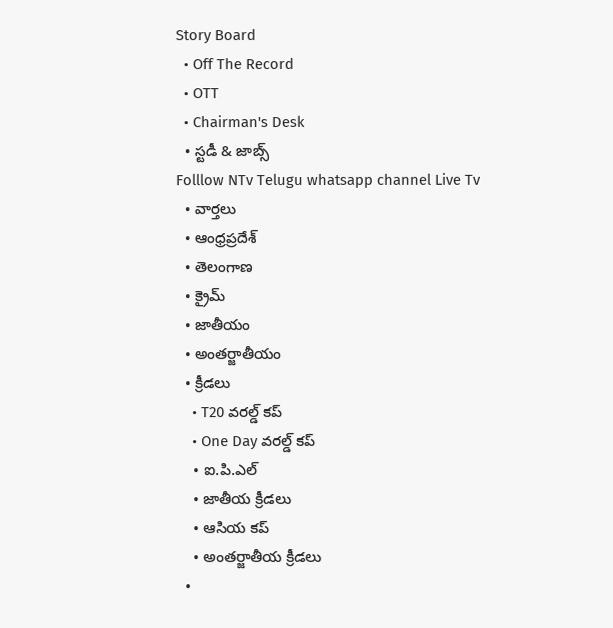Story Board
  • Off The Record
  • OTT
  • Chairman's Desk
  • స్టడీ & జాబ్స్
Folllow NTv Telugu whatsapp channel Live Tv
  • వార్తలు
  • ఆంధ్రప్రదేశ్
  • తెలంగాణ
  • క్రైమ్
  • జాతీయం
  • అంతర్జాతీయం
  • క్రీడలు
    • T20 వరల్డ్ కప్
    • One Day వరల్డ్ కప్
    • ఐ.పి.ఎల్
    • జాతీయ క్రీడలు
    • ఆసియ కప్
    • అంతర్జాతీయ క్రీడలు
  •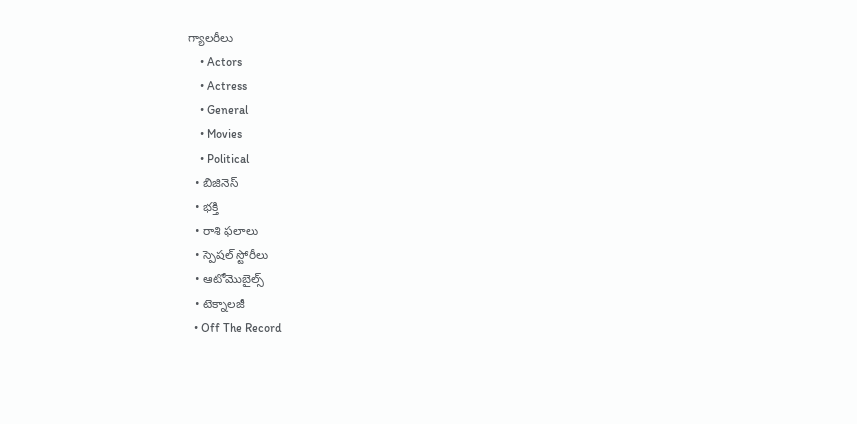గ్యాలరీలు
    • Actors
    • Actress
    • General
    • Movies
    • Political
  • బిజినెస్‌
  • భక్తి
  • రాశి ఫలాలు
  • స్పెషల్‌ స్టోరీలు
  • ఆటోమొబైల్స్
  • టెక్నాలజీ
  • Off The Record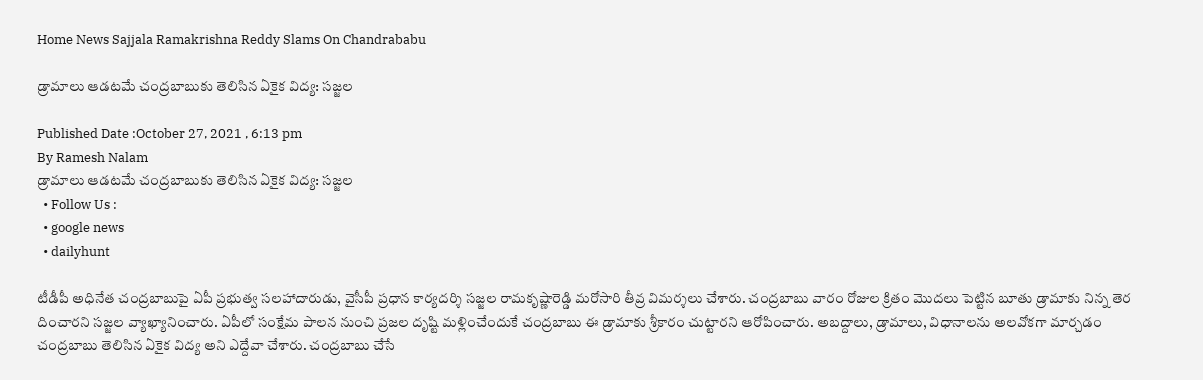Home News Sajjala Ramakrishna Reddy Slams On Chandrababu

డ్రామాలు ఆడటమే చంద్రబాబుకు తెలిసిన ఏకైక విద్య: సజ్జల

Published Date :October 27, 2021 , 6:13 pm
By Ramesh Nalam
డ్రామాలు ఆడటమే చంద్రబాబుకు తెలిసిన ఏకైక విద్య: సజ్జల
  • Follow Us :
  • google news
  • dailyhunt

టీడీపీ అధినేత చంద్రబాబుపై ఏపీ ప్రభుత్వ సలహాదారుడు, వైసీపీ ప్రధాన కార్యదర్శి సజ్జల రామకృష్ణారెడ్డి మరోసారి తీవ్ర విమర్శలు చేశారు. చంద్రబాబు వారం రోజుల క్రితం మొదలు పెట్టిన బూతు డ్రామాకు నిన్న తెర దించారని సజ్జల వ్యాఖ్యానించారు. ఏపీలో సంక్షేమ పాలన నుంచి ప్రజల దృష్టి మళ్లించేందుకే చంద్రబాబు ఈ డ్రామాకు శ్రీకారం చుట్టారని ఆరోపించారు. అబద్దాలు, డ్రామాలు, విధానాలను అలవోకగా మార్చడం చంద్రబాబు తెలిసిన ఏకైక విద్య అని ఎద్దేవా చేశారు. చంద్రబాబు చేసే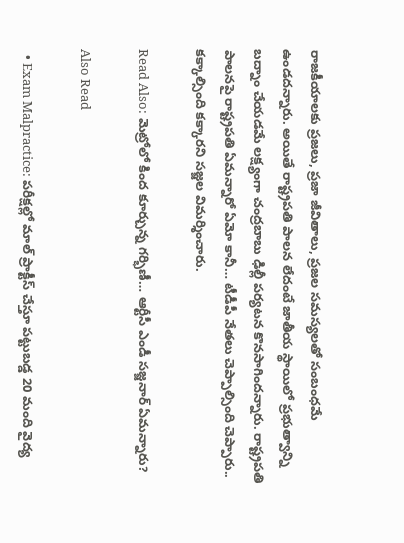రాజకీయాలకు ప్రజలు, ప్రజా జీవితాలు, ప్రజల సమస్యలతో సంబంధమే ఉండదన్నారు. అయితే రాష్ట్రపతి పాలన లేదంటే జాతీయ స్థాయిలో ప్రభుత్వాన్ని బద్నాం చేయడమే లక్ష్యంగా చంద్రబాబు ఢిల్లీ పర్యటన కొనసాగిందన్నారు. రాష్ట్రపతి పాలనపై రాష్ట్రపతి ఏమన్నారో ఏమో కానీ… టీడీపీ నేతలు చెప్పాల్సింది చెప్పారు.. కక్కాల్సింది కక్కారని సజ్జల విమర్శించారు.

Read Also: మెట్రోలో కింద కూర్చున్న గర్భిణీ… ఆర్టీసీ ఎండీ సజ్జనార్ ఏమన్నారు?

Also Read

  • Exam Malpractice: పరీక్షల్లో మాల్ ప్రాక్టీస్‌ చేస్తూ పట్టుబడ్డ 20 మంది వైద్య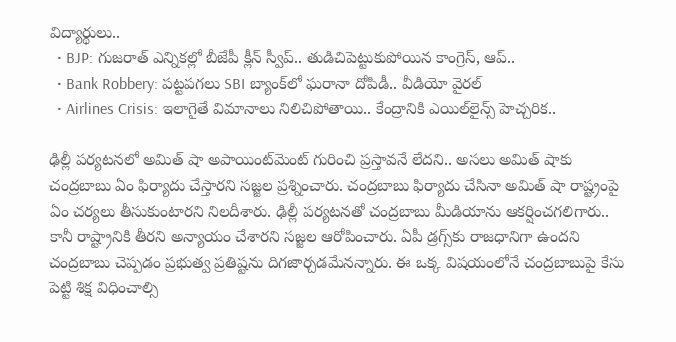విద్యార్థులు..
  • BJP: గుజరాత్ ఎన్నికల్లో బీజేపీ క్లీన్ స్వీప్.. తుడిచిపెట్టుకుపోయిన కాంగ్రెస్, ఆప్..
  • Bank Robbery: పట్టపగలు SBI బ్యాంక్‌లో ఘరానా దోపిడీ.. వీడియో వైరల్
  • Airlines Crisis: ఇలాగైతే విమానాలు నిలిచిపోతాయి.. కేంద్రానికి ఎయిల్‌లైన్స్ హెచ్చరిక..

ఢిల్లీ పర్యటనలో అమిత్ షా అపాయింట్‌మెంట్ గురించి ప్రస్తావనే లేదని.. అసలు అమిత్‌ షాకు చంద్రబాబు ఏం ఫిర్యాదు చేస్తారని సజ్జల ప్రశ్నించారు. చంద్రబాబు ఫిర్యాదు చేసినా అమిత్ షా రాష్ట్రంపై ఏం చర్యలు తీసుకుంటారని నిలదీశారు. ఢిల్లీ పర్యటనతో చంద్రబాబు మీడియాను ఆకర్షించగలిగారు.. కానీ రాష్ట్రానికి తీరని అన్యాయం చేశారని సజ్జల ఆరోపించారు. ఏపీ డ్రగ్స్‌కు రాజధానిగా ఉందని చంద్రబాబు చెప్పడం ప్రభుత్వ ప్రతిష్టను దిగజార్చడమేనన్నారు. ఈ ఒక్క విషయంలోనే చంద్రబాబుపై కేసు పెట్టి శిక్ష విధించాల్సి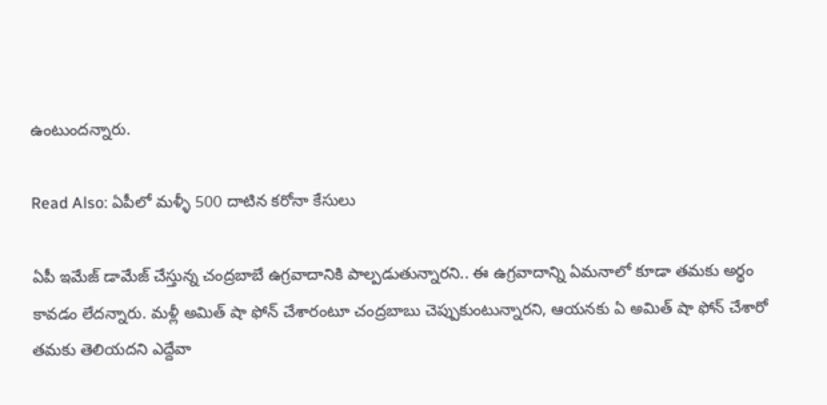ఉంటుందన్నారు.

Read Also: ఏపీలో మళ్ళీ 500 దాటిన కరోనా కేసులు

ఏపీ ఇమేజ్ డామేజ్ చేస్తున్న చంద్రబాబే ఉగ్రవాదానికి పాల్పడుతున్నారని.. ఈ ఉగ్రవాదాన్ని ఏమనాలో కూడా తమకు అర్థం కావడం లేదన్నారు. మళ్లీ అమిత్ షా ఫోన్ చేశారంటూ చంద్రబాబు చెప్పుకుంటున్నారని, ఆయనకు ఏ అమిత్ షా ఫోన్ చేశారో తమకు తెలియదని ఎద్దేవా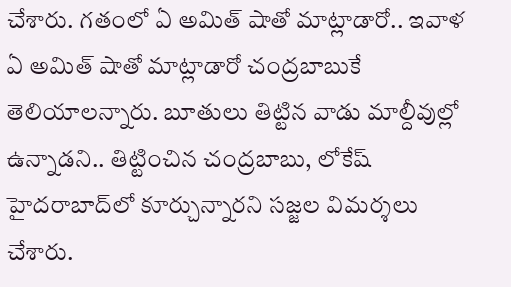చేశారు. గతంలో ఏ అమిత్ షాతో మాట్లాడారో.. ఇవాళ ఏ అమిత్ షాతో మాట్లాడారో చంద్రబాబుకే తెలియాలన్నారు. బూతులు తిట్టిన వాడు మాల్దీవుల్లో ఉన్నాడని.. తిట్టించిన చంద్రబాబు, లోకేష్ హైదరాబాద్‌లో కూర్చున్నారని సజ్జల విమర్శలు చేశారు.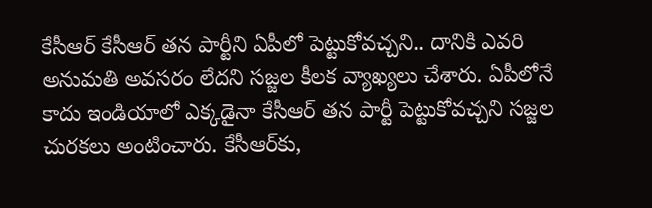కేసీఆర్ కేసీఆర్ తన పార్టీని ఏపీలో పెట్టుకోవచ్చని.. దానికి ఎవరి అనుమతి అవసరం లేదని సజ్జల కీలక వ్యాఖ్యలు చేశారు. ఏపీలోనే కాదు ఇండియాలో ఎక్కడైనా కేసీఆర్ తన పార్టీ పెట్టుకోవచ్చని సజ్జల చురకలు అంటించారు. కేసీఆర్‌కు,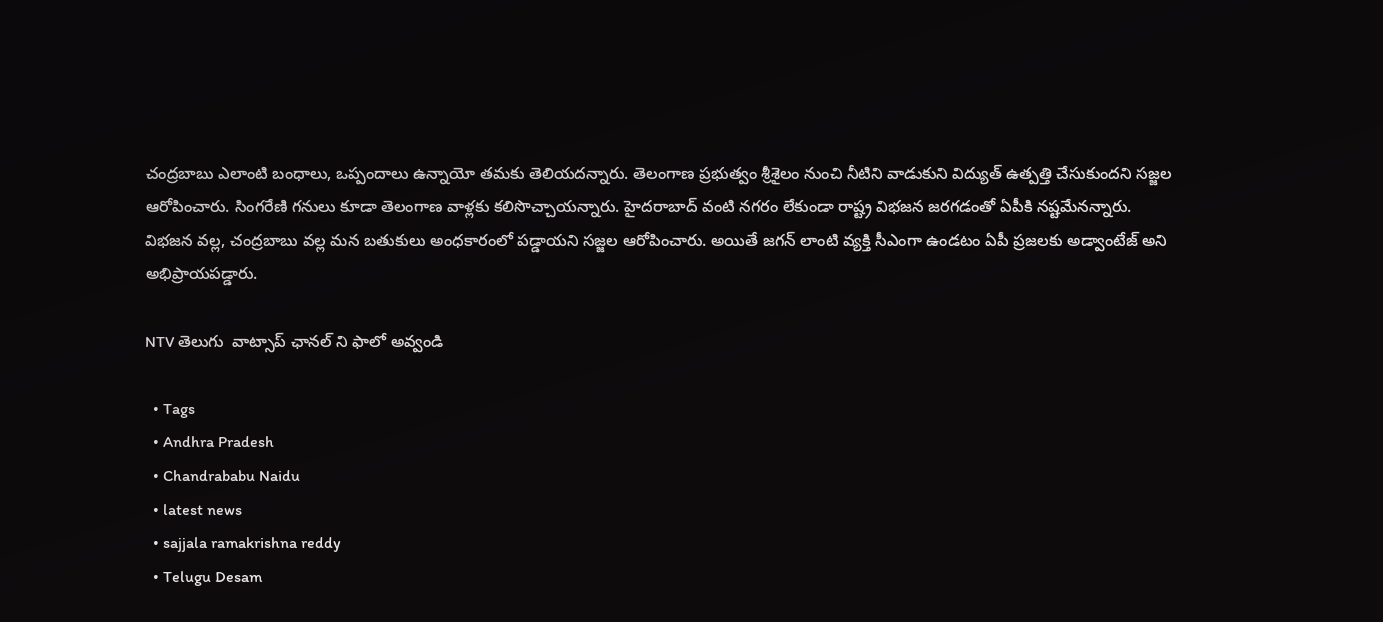చంద్రబాబు ఎలాంటి బంధాలు, ఒప్పందాలు ఉన్నాయో తమకు తెలియదన్నారు. తెలంగాణ ప్రభుత్వం శ్రీశైలం నుంచి నీటిని వాడుకుని విద్యుత్ ఉత్పత్తి చేసుకుందని సజ్జల ఆరోపించారు. సింగరేణి గనులు కూడా తెలంగాణ వాళ్లకు కలిసొచ్చాయన్నారు. హైదరాబాద్ వంటి నగరం లేకుండా రాష్ట్ర విభజన జరగడంతో ఏపీకి నష్టమేనన్నారు. విభజన వల్ల, చంద్రబాబు వల్ల మన బతుకులు అంధకారంలో పడ్డాయని సజ్జల ఆరోపించారు. అయితే జగన్ లాంటి వ్యక్తి సీఎంగా ఉండటం ఏపీ ప్రజలకు అడ్వాంటేజ్ అని అభిప్రాయపడ్డారు.

NTV తెలుగు  వాట్సాప్ ఛానల్ ని ఫాలో అవ్వండి

  • Tags
  • Andhra Pradesh
  • Chandrababu Naidu
  • latest news
  • sajjala ramakrishna reddy
  • Telugu Desam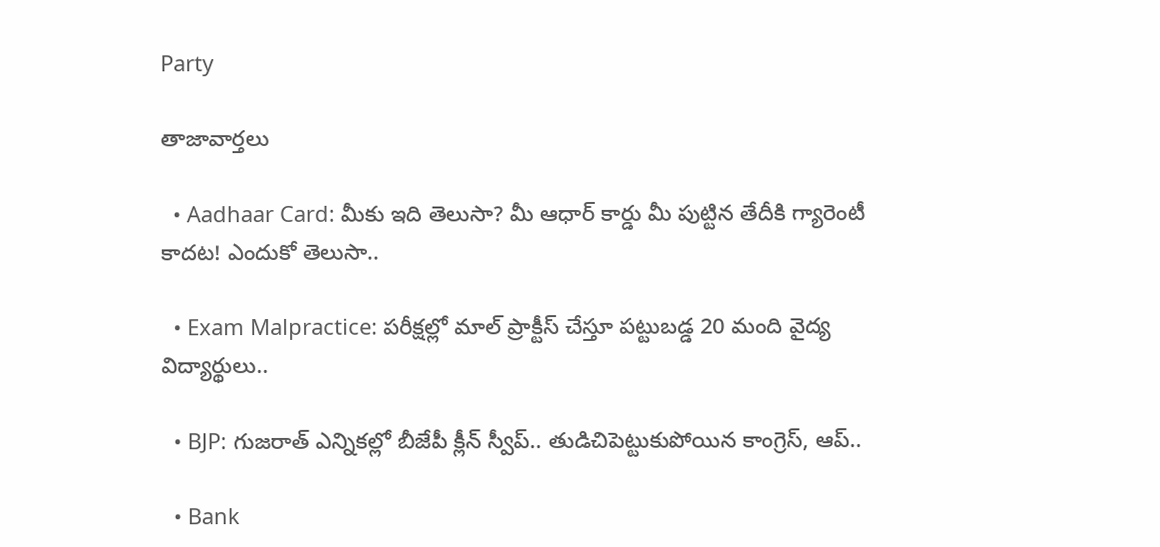Party

తాజావార్తలు

  • Aadhaar Card: మీకు ఇది తెలుసా? మీ ఆధార్ కార్డు మీ పుట్టిన తేదీకి గ్యారెంటీ కాదట! ఎందుకో తెలుసా..

  • Exam Malpractice: పరీక్షల్లో మాల్ ప్రాక్టీస్‌ చేస్తూ పట్టుబడ్డ 20 మంది వైద్య విద్యార్థులు..

  • BJP: గుజరాత్ ఎన్నికల్లో బీజేపీ క్లీన్ స్వీప్.. తుడిచిపెట్టుకుపోయిన కాంగ్రెస్, ఆప్..

  • Bank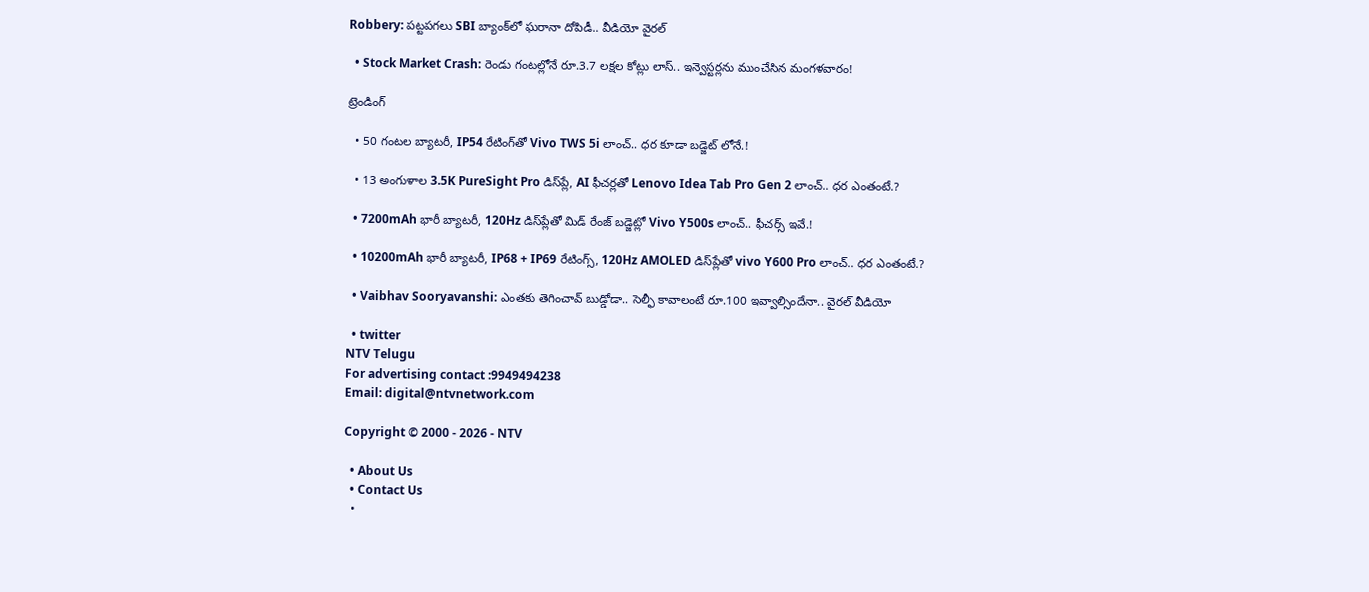Robbery: పట్టపగలు SBI బ్యాంక్‌లో ఘరానా దోపిడీ.. వీడియో వైరల్

  • Stock Market Crash: రెండు గంటల్లోనే రూ.3.7 లక్షల కోట్లు లాస్.. ఇన్వెస్టర్లను ముంచేసిన మంగళవారం!

ట్రెండింగ్‌

  • 50 గంటల బ్యాటరీ, IP54 రేటింగ్‌తో Vivo TWS 5i లాంచ్.. ధర కూడా బడ్జెట్ లోనే.!

  • 13 అంగుళాల 3.5K PureSight Pro డిస్‌ప్లే, AI ఫీచర్లతో Lenovo Idea Tab Pro Gen 2 లాంచ్.. ధర ఎంతంటే.?

  • 7200mAh భారీ బ్యాటరీ, 120Hz డిస్‌ప్లేతో మిడ్ రేంజ్ బడ్జెట్లో Vivo Y500s లాంచ్.. ఫీచర్స్ ఇవే.!

  • 10200mAh భారీ బ్యాటరీ, IP68 + IP69 రేటింగ్స్‌, 120Hz AMOLED డిస్‌ప్లేతో vivo Y600 Pro లాంచ్.. ధర ఎంతంటే.?

  • Vaibhav Sooryavanshi: ఎంతకు తెగించావ్ బుడ్డోడా.. సెల్ఫీ కావాలంటే రూ.100 ఇవ్వాల్సిందేనా.. వైరల్ వీడియో

  • twitter
NTV Telugu
For advertising contact :9949494238
Email: digital@ntvnetwork.com

Copyright © 2000 - 2026 - NTV

  • About Us
  • Contact Us
  •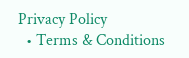Privacy Policy
  • Terms & Conditions